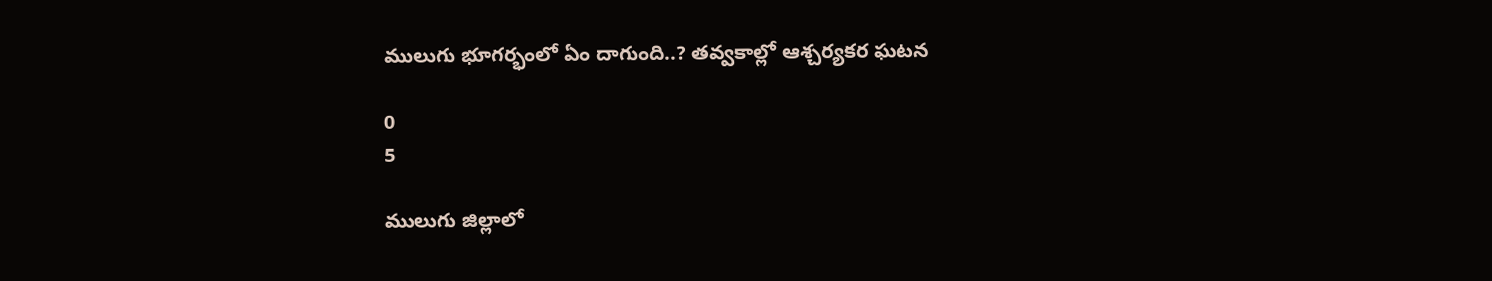ములుగు భూగర్భంలో ఏం దాగుంది..? తవ్వకాల్లో ఆశ్చర్యకర ఘటన

0
5

ములుగు జిల్లాలో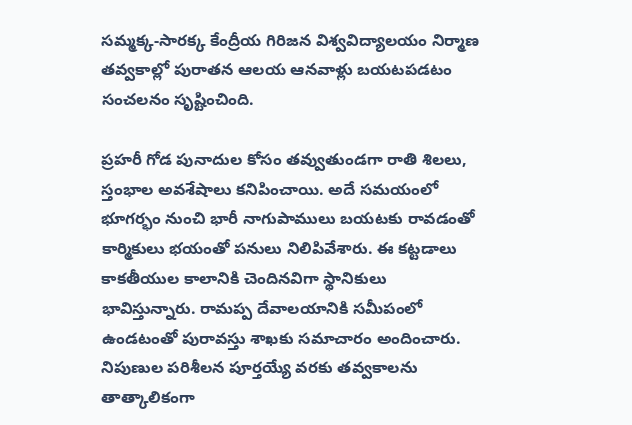సమ్మక్క-సారక్క కేంద్రీయ గిరిజన విశ్వవిద్యాలయం నిర్మాణ తవ్వకాల్లో పురాతన ఆలయ ఆనవాళ్లు బయటపడటం సంచలనం సృష్టించింది.

ప్రహరీ గోడ పునాదుల కోసం తవ్వుతుండగా రాతి శిలలు, స్తంభాల అవశేషాలు కనిపించాయి. అదే సమయంలో భూగర్భం నుంచి భారీ నాగుపాములు బయటకు రావడంతో కార్మికులు భయంతో పనులు నిలిపివేశారు. ఈ కట్టడాలు కాకతీయుల కాలానికి చెందినవిగా స్థానికులు భావిస్తున్నారు. రామప్ప దేవాలయానికి సమీపంలో ఉండటంతో పురావస్తు శాఖకు సమాచారం అందించారు. నిపుణుల పరిశీలన పూర్తయ్యే వరకు తవ్వకాలను తాత్కాలికంగా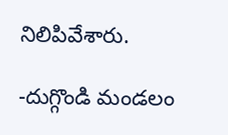నిలిపివేశారు.

-దుగ్గొండి మండలం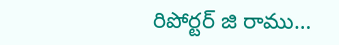రిపోర్టర్ జి రాము…